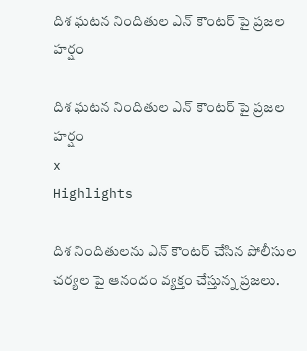దిశ ఘటన నిందితుల ఎన్ కౌంటర్ పై ప్రజల హర్షం

దిశ ఘటన నిందితుల ఎన్ కౌంటర్ పై ప్రజల హర్షం
x
Highlights

దిశ నిందితులను ఎన్ కౌంటర్ చేసిన పోలీసుల చర్యల పై ఆనందం వ్యక్తం చేస్తున్న ప్రజలు.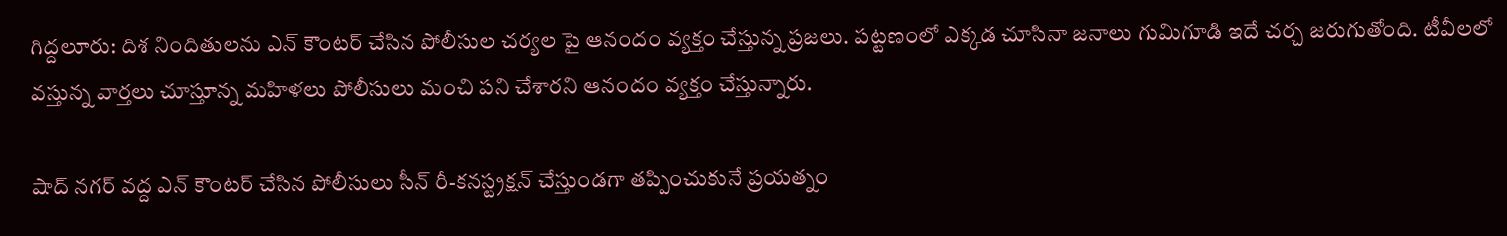గిద్దలూరు: దిశ నిందితులను ఎన్ కౌంటర్ చేసిన పోలీసుల చర్యల పై ఆనందం వ్యక్తం చేస్తున్న ప్రజలు. పట్టణంలో ఎక్కడ చూసినా జనాలు గుమిగూడి ఇదే చర్చ జరుగుతోంది. టీవీలలో వస్తున్న వార్తలు చూస్తూన్న మహిళలు పోలీసులు మంచి పని చేశారని ఆనందం వ్యక్తం చేస్తున్నారు.

షాద్ నగర్ వద్ద ఎన్ కౌంటర్ చేసిన పోలీసులు సీన్ రీ-కనస్ట్రక్షన్ చేస్తుండగా తప్పించుకునే ప్రయత్నం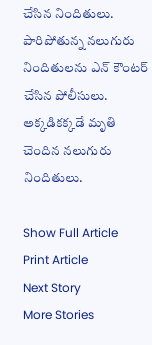చేసిన నిందితులు. పారిపోతున్న నలుగురు నిందితులను ఎన్ కౌంటర్ చేసిన పోలీసులు. అక్కడికక్కడే మృతి చెందిన నలుగురు నిందితులు.

Show Full Article
Print Article
Next Story
More Stories